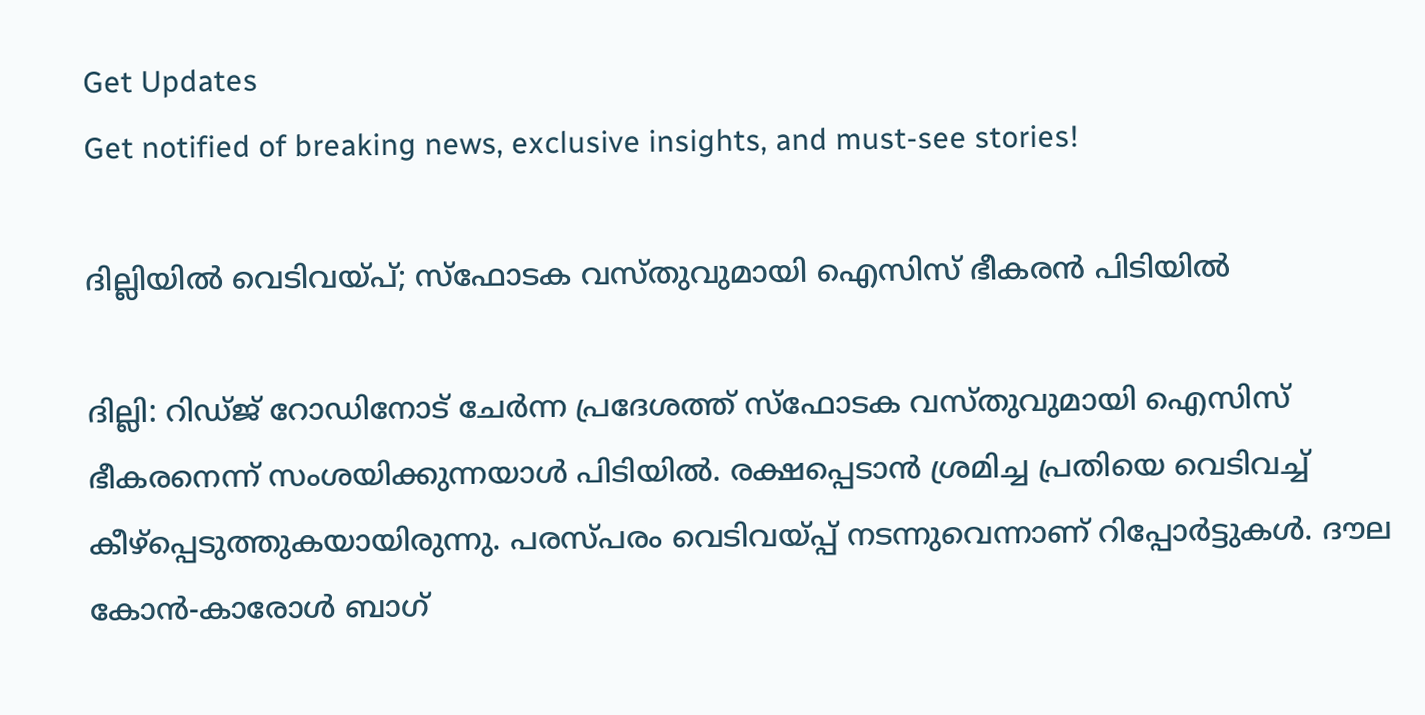Get Updates
Get notified of breaking news, exclusive insights, and must-see stories!

ദില്ലിയില്‍ വെടിവയ്പ്; സ്‌ഫോടക വസ്തുവുമായി ഐസിസ് ഭീകരന്‍ പിടിയില്‍

ദില്ലി: റിഡ്ജ് റോഡിനോട് ചേര്‍ന്ന പ്രദേശത്ത് സ്‌ഫോടക വസ്തുവുമായി ഐസിസ് ഭീകരനെന്ന് സംശയിക്കുന്നയാള്‍ പിടിയില്‍. രക്ഷപ്പെടാന്‍ ശ്രമിച്ച പ്രതിയെ വെടിവച്ച് കീഴ്‌പ്പെടുത്തുകയായിരുന്നു. പരസ്പരം വെടിവയ്പ്പ് നടന്നുവെന്നാണ് റിപ്പോര്‍ട്ടുകള്‍. ദൗല കോന്‍-കാരോള്‍ ബാഗ്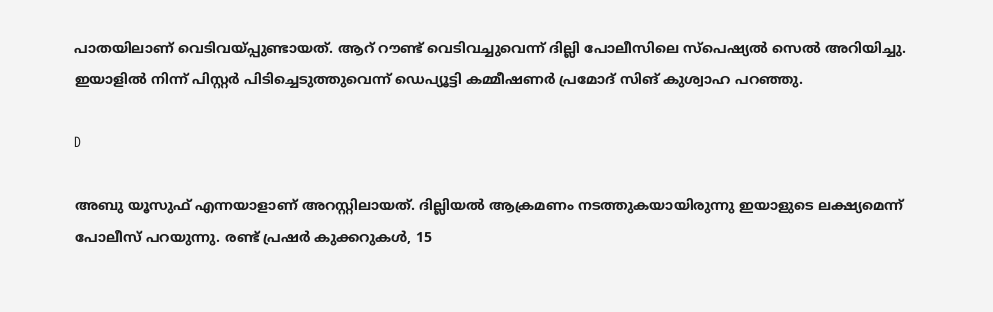പാതയിലാണ് വെടിവയ്പ്പുണ്ടായത്. ആറ് റൗണ്ട് വെടിവച്ചുവെന്ന് ദില്ലി പോലീസിലെ സ്‌പെഷ്യല്‍ സെല്‍ അറിയിച്ചു. ഇയാളില്‍ നിന്ന് പിസ്റ്റര്‍ പിടിച്ചെടുത്തുവെന്ന് ഡെപ്യൂട്ടി കമ്മീഷണര്‍ പ്രമോദ് സിങ് കുശ്വാഹ പറഞ്ഞു.

D

അബു യൂസുഫ് എന്നയാളാണ് അറസ്റ്റിലായത്. ദില്ലിയല്‍ ആക്രമണം നടത്തുകയായിരുന്നു ഇയാളുടെ ലക്ഷ്യമെന്ന് പോലീസ് പറയുന്നു. രണ്ട് പ്രഷര്‍ കുക്കറുകള്‍, 15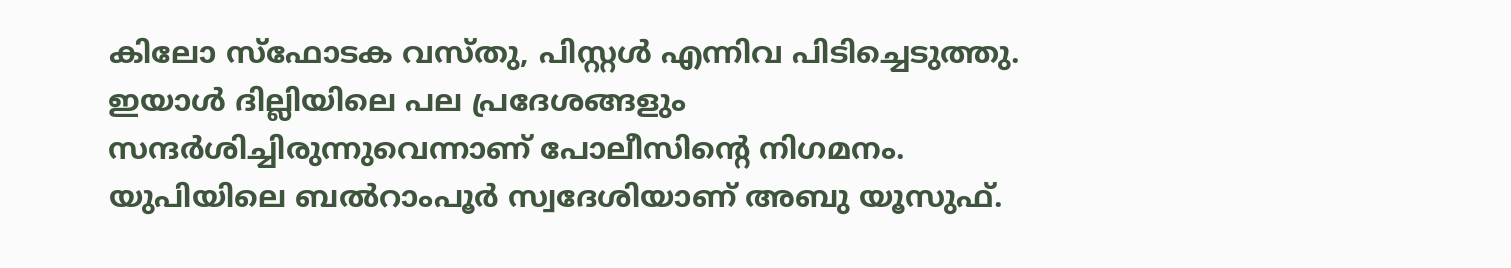കിലോ സ്‌ഫോടക വസ്തു, പിസ്റ്റള്‍ എന്നിവ പിടിച്ചെടുത്തു. ഇയാള്‍ ദില്ലിയിലെ പല പ്രദേശങ്ങളും സന്ദര്‍ശിച്ചിരുന്നുവെന്നാണ് പോലീസിന്റെ നിഗമനം. യുപിയിലെ ബല്‍റാംപൂര്‍ സ്വദേശിയാണ് അബു യൂസുഫ്.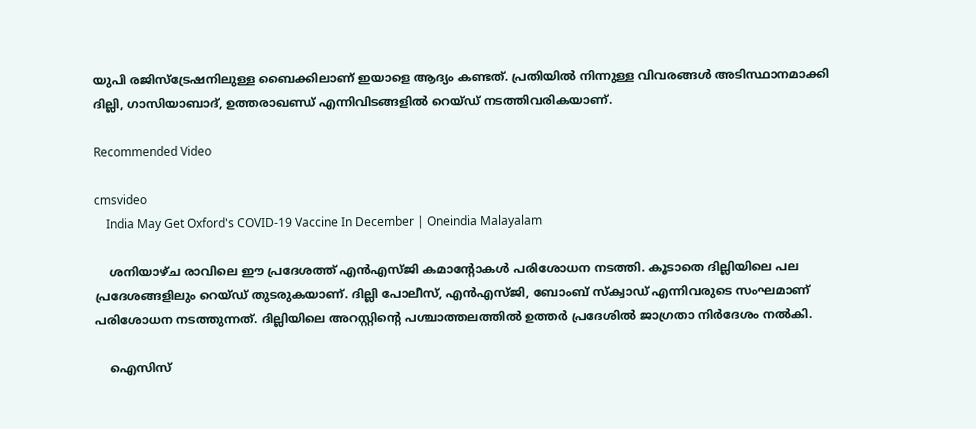യുപി രജിസ്‌ട്രേഷനിലുള്ള ബൈക്കിലാണ് ഇയാളെ ആദ്യം കണ്ടത്. പ്രതിയില്‍ നിന്നുള്ള വിവരങ്ങള്‍ അടിസ്ഥാനമാക്കി ദില്ലി, ഗാസിയാബാദ്, ഉത്തരാഖണ്ഡ് എന്നിവിടങ്ങളില്‍ റെയ്ഡ് നടത്തിവരികയാണ്.

Recommended Video

cmsvideo
    India May Get Oxford's COVID-19 Vaccine In December | Oneindia Malayalam

    ശനിയാഴ്ച രാവിലെ ഈ പ്രദേശത്ത് എന്‍എസ്ജി കമാന്റോകള്‍ പരിശോധന നടത്തി. കൂടാതെ ദില്ലിയിലെ പല പ്രദേശങ്ങളിലും റെയ്ഡ് തുടരുകയാണ്. ദില്ലി പോലീസ്, എന്‍എസ്ജി, ബോംബ് സ്‌ക്വാഡ് എന്നിവരുടെ സംഘമാണ് പരിശോധന നടത്തുന്നത്. ദില്ലിയിലെ അറസ്റ്റിന്റെ പശ്ചാത്തലത്തില്‍ ഉത്തര്‍ പ്രദേശില്‍ ജാഗ്രതാ നിര്‍ദേശം നല്‍കി.

    ഐസിസ്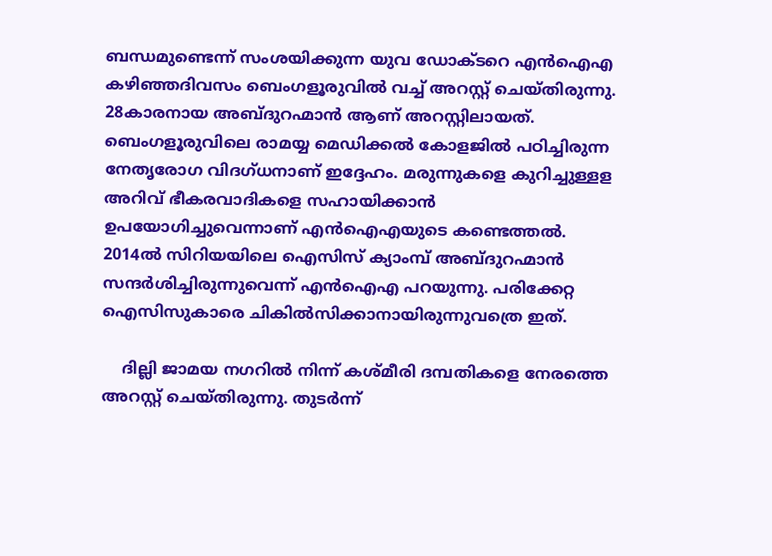ബന്ധമുണ്ടെന്ന് സംശയിക്കുന്ന യുവ ഡോക്ടറെ എന്‍ഐഎ കഴിഞ്ഞദിവസം ബെംഗളൂരുവില്‍ വച്ച് അറസ്റ്റ് ചെയ്തിരുന്നു. 28കാരനായ അബ്ദുറഹ്മാന്‍ ആണ് അറസ്റ്റിലായത്. ബെംഗളൂരുവിലെ രാമയ്യ മെഡിക്കല്‍ കോളജില്‍ പഠിച്ചിരുന്ന നേതൃരോഗ വിദഗ്ധനാണ് ഇദ്ദേഹം. മരുന്നുകളെ കുറിച്ചുള്ളള അറിവ് ഭീകരവാദികളെ സഹായിക്കാന്‍ ഉപയോഗിച്ചുവെന്നാണ് എന്‍ഐഎയുടെ കണ്ടെത്തല്‍. 2014ല്‍ സിറിയയിലെ ഐസിസ് ക്യാംമ്പ് അബ്ദുറഹ്മാന്‍ സന്ദര്‍ശിച്ചിരുന്നുവെന്ന് എന്‍ഐഎ പറയുന്നു. പരിക്കേറ്റ ഐസിസുകാരെ ചികില്‍സിക്കാനായിരുന്നുവത്രെ ഇത്.

    ദില്ലി ജാമയ നഗറില്‍ നിന്ന് കശ്മീരി ദമ്പതികളെ നേരത്തെ അറസ്റ്റ് ചെയ്തിരുന്നു. തുടര്‍ന്ന്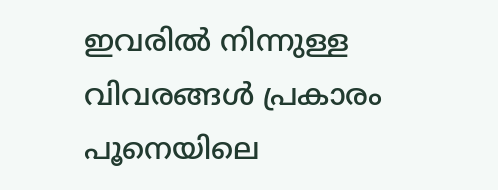ഇവരില്‍ നിന്നുള്ള വിവരങ്ങള്‍ പ്രകാരം പൂനെയിലെ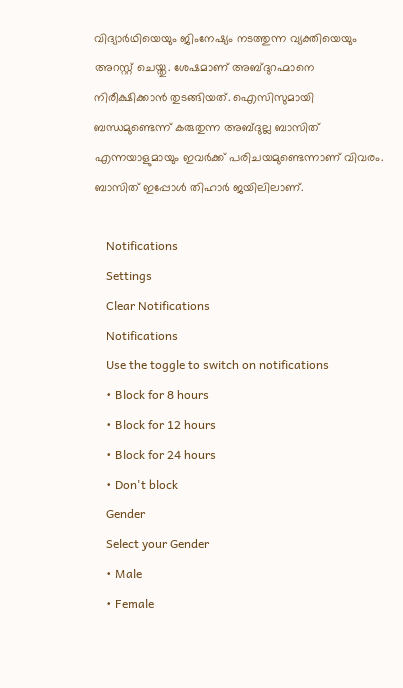വിദ്യാര്‍ഥിയെയും ജിംനേഷ്യം നടത്തുന്ന വ്യക്തിയെയും അറസ്റ്റ് ചെയ്തു. ശേഷമാണ് അബ്ദുറഹ്മാനെ നിരീക്ഷിക്കാന്‍ തുടങ്ങിയത്. ഐസിസുമായി ബന്ധമുണ്ടെന്ന് കരുതുന്ന അബ്ദുല്ല ബാസിത് എന്നയാളുമായും ഇവര്‍ക്ക് പരിചയമുണ്ടെന്നാണ് വിവരം. ബാസിത് ഇപ്പോള്‍ തിഹാര്‍ ജയിലിലാണ്.

    Notifications
    Settings
    Clear Notifications
    Notifications
    Use the toggle to switch on notifications
    • Block for 8 hours
    • Block for 12 hours
    • Block for 24 hours
    • Don't block
    Gender
    Select your Gender
    • Male
    • Female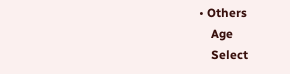• Others
    Age
    Select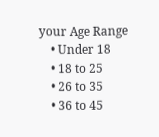your Age Range
    • Under 18
    • 18 to 25
    • 26 to 35
    • 36 to 45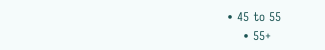• 45 to 55
    • 55+